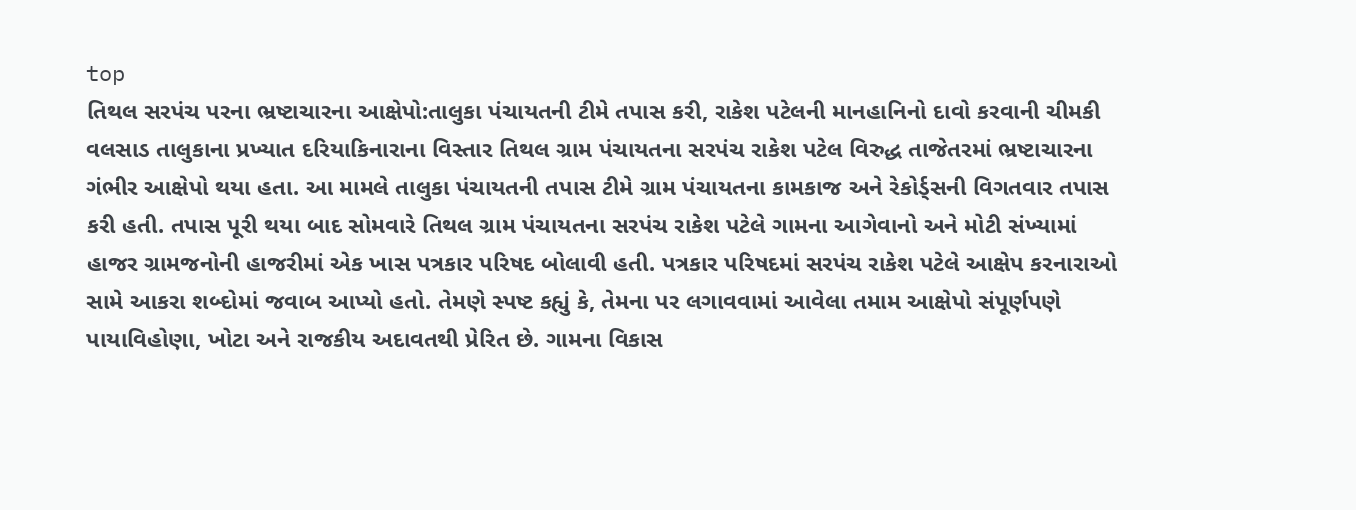top
તિથલ સરપંચ પરના ભ્રષ્ટાચારના આક્ષેપો:તાલુકા પંચાયતની ટીમે તપાસ કરી, રાકેશ પટેલની માનહાનિનો દાવો કરવાની ચીમકી
વલસાડ તાલુકાના પ્રખ્યાત દરિયાકિનારાના વિસ્તાર તિથલ ગ્રામ પંચાયતના સરપંચ રાકેશ પટેલ વિરુદ્ધ તાજેતરમાં ભ્રષ્ટાચારના ગંભીર આક્ષેપો થયા હતા. આ મામલે તાલુકા પંચાયતની તપાસ ટીમે ગ્રામ પંચાયતના કામકાજ અને રેકોર્ડ્સની વિગતવાર તપાસ કરી હતી. તપાસ પૂરી થયા બાદ સોમવારે તિથલ ગ્રામ પંચાયતના સરપંચ રાકેશ પટેલે ગામના આગેવાનો અને મોટી સંખ્યામાં હાજર ગ્રામજનોની હાજરીમાં એક ખાસ પત્રકાર પરિષદ બોલાવી હતી. પત્રકાર પરિષદમાં સરપંચ રાકેશ પટેલે આક્ષેપ કરનારાઓ સામે આકરા શબ્દોમાં જવાબ આપ્યો હતો. તેમણે સ્પષ્ટ કહ્યું કે, તેમના પર લગાવવામાં આવેલા તમામ આક્ષેપો સંપૂર્ણપણે પાયાવિહોણા, ખોટા અને રાજકીય અદાવતથી પ્રેરિત છે. ગામના વિકાસ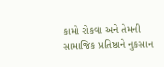કામો રોકવા અને તેમની સામાજિક પ્રતિષ્ઠાને નુકસાન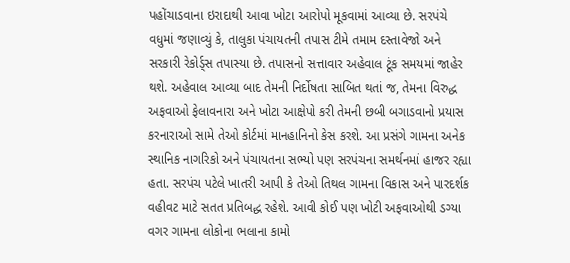પહોંચાડવાના ઇરાદાથી આવા ખોટા આરોપો મૂકવામાં આવ્યા છે. સરપંચે વધુમાં જણાવ્યું કે, તાલુકા પંચાયતની તપાસ ટીમે તમામ દસ્તાવેજો અને સરકારી રેકોર્ડ્સ તપાસ્યા છે. તપાસનો સત્તાવાર અહેવાલ ટૂંક સમયમાં જાહેર થશે. અહેવાલ આવ્યા બાદ તેમની નિર્દોષતા સાબિત થતાં જ, તેમના વિરુદ્ધ અફવાઓ ફેલાવનારા અને ખોટા આક્ષેપો કરી તેમની છબી બગાડવાનો પ્રયાસ કરનારાઓ સામે તેઓ કોર્ટમાં માનહાનિનો કેસ કરશે. આ પ્રસંગે ગામના અનેક સ્થાનિક નાગરિકો અને પંચાયતના સભ્યો પણ સરપંચના સમર્થનમાં હાજર રહ્યા હતા. સરપંચ પટેલે ખાતરી આપી કે તેઓ તિથલ ગામના વિકાસ અને પારદર્શક વહીવટ માટે સતત પ્રતિબદ્ધ રહેશે. આવી કોઈ પણ ખોટી અફવાઓથી ડગ્યા વગર ગામના લોકોના ભલાના કામો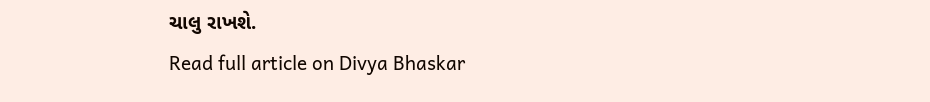ચાલુ રાખશે.
Read full article on Divya Bhaskar